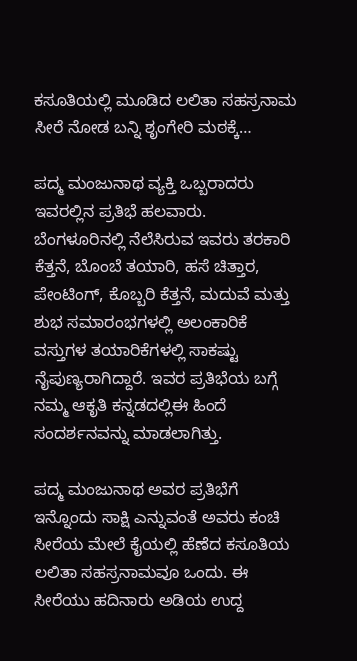ಕಸೂತಿಯಲ್ಲಿ ಮೂಡಿದ ಲಲಿತಾ ಸಹಸ್ರನಾಮ ಸೀರೆ ನೋಡ ಬನ್ನಿ ಶೃಂಗೇರಿ ಮಠಕ್ಕೆ…

ಪದ್ಮ ಮಂಜುನಾಥ ವ್ಯಕ್ತಿ ಒಬ್ಬರಾದರು ಇವರಲ್ಲಿನ ಪ್ರತಿಭೆ ಹಲವಾರು. ಬೆಂಗಳೂರಿನಲ್ಲಿ ನೆಲೆಸಿರುವ ಇವರು ತರಕಾರಿ ಕೆತ್ತನೆ, ಬೊಂಬೆ ತಯಾರಿ, ಹಸೆ ಚಿತ್ತಾರ, ಪೇಂಟಿಂಗ್, ಕೊಬ್ಬರಿ ಕೆತ್ತನೆ, ಮದುವೆ ಮತ್ತು ಶುಭ ಸಮಾರಂಭಗಳಲ್ಲಿ ಅಲಂಕಾರಿಕೆ ವಸ್ತುಗಳ ತಯಾರಿಕೆಗಳಲ್ಲಿ ಸಾಕಷ್ಟು ನೈಪುಣ್ಯರಾಗಿದ್ದಾರೆ. ಇವರ ಪ್ರತಿಭೆಯ ಬಗ್ಗೆ ನಮ್ಮ ಆಕೃತಿ ಕನ್ನಡದಲ್ಲಿಈ ಹಿಂದೆ ಸಂದರ್ಶನವನ್ನು ಮಾಡಲಾಗಿತ್ತು.

ಪದ್ಮ ಮಂಜುನಾಥ ಅವರ ಪ್ರತಿಭೆಗೆ ಇನ್ನೊಂದು ಸಾಕ್ಷಿ ಎನ್ನುವಂತೆ ಅವರು ಕಂಚಿ ಸೀರೆಯ ಮೇಲೆ ಕೈಯಲ್ಲಿ ಹೆಣೆದ ಕಸೂತಿಯ ಲಲಿತಾ ಸಹಸ್ರನಾಮವೂ ಒಂದು. ಈ ಸೀರೆಯು ಹದಿನಾರು ಅಡಿಯ ಉದ್ದ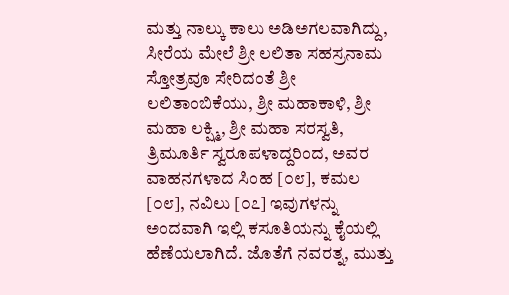ಮತ್ತು ನಾಲ್ಕು ಕಾಲು ಅಡಿಅಗಲವಾಗಿದ್ದು, ಸೀರೆಯ ಮೇಲೆ ಶ್ರೀ ಲಲಿತಾ ಸಹಸ್ರನಾಮ ಸ್ತೋತ್ರವೂ ಸೇರಿದಂತೆ ಶ್ರೀ ಲಲಿತಾಂಬಿಕೆಯು, ಶ್ರೀ ಮಹಾಕಾಳಿ, ಶ್ರೀ ಮಹಾ ಲಕ್ಷ್ಮಿ, ಶ್ರೀ ಮಹಾ ಸರಸ್ವತಿ, ತ್ರಿಮೂರ್ತಿ ಸ್ವರೂಪಳಾದ್ದರಿಂದ, ಅವರ ವಾಹನಗಳಾದ ಸಿಂಹ [೦೮], ಕಮಲ [೦೮], ನವಿಲು [೦೭] ಇವುಗಳನ್ನು ಅಂದವಾಗಿ ಇಲ್ಲಿ ಕಸೂತಿಯನ್ನು ಕೈಯಲ್ಲಿ ಹೆಣೆಯಲಾಗಿದೆ. ಜೊತೆಗೆ ನವರತ್ನ, ಮುತ್ತು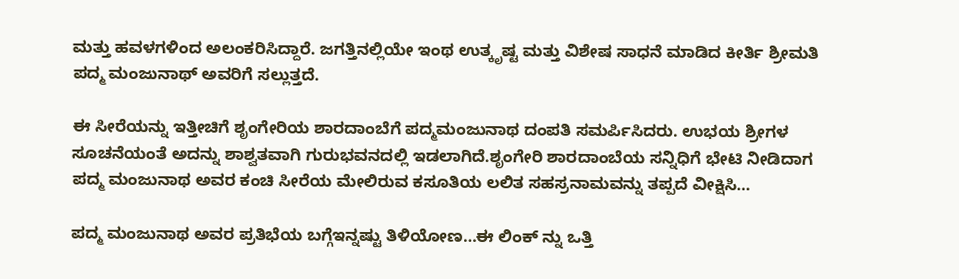ಮತ್ತು ಹವಳಗಳಿಂದ ಅಲಂಕರಿಸಿದ್ದಾರೆ. ಜಗತ್ತಿನಲ್ಲಿಯೇ ಇಂಥ ಉತ್ಕೃಷ್ಟ ಮತ್ತು ವಿಶೇಷ ಸಾಧನೆ ಮಾಡಿದ ಕೀರ್ತಿ ಶ್ರೀಮತಿ ಪದ್ಮ ಮಂಜುನಾಥ್‌ ಅವರಿಗೆ ಸಲ್ಲುತ್ತದೆ.

ಈ ಸೀರೆಯನ್ನು ಇತ್ತೀಚಿಗೆ ಶೃಂಗೇರಿಯ ಶಾರದಾಂಬೆಗೆ ಪದ್ಮಮಂಜುನಾಥ ದಂಪತಿ ಸಮರ್ಪಿಸಿದರು. ಉಭಯ ಶ್ರೀಗಳ ಸೂಚನೆಯಂತೆ ಅದನ್ನು ಶಾಶ್ವತವಾಗಿ ಗುರುಭವನದಲ್ಲಿ ಇಡಲಾಗಿದೆ.ಶೃಂಗೇರಿ ಶಾರದಾಂಬೆಯ ಸನ್ನಿಧಿಗೆ ಭೇಟಿ ನೀಡಿದಾಗ ಪದ್ಮ ಮಂಜುನಾಥ ಅವರ ಕಂಚಿ ಸೀರೆಯ ಮೇಲಿರುವ ಕಸೂತಿಯ ಲಲಿತ ಸಹಸ್ರನಾಮವನ್ನು ತಪ್ಪದೆ ವೀಕ್ಷಿಸಿ…

ಪದ್ಮ ಮಂಜುನಾಥ ಅವರ ಪ್ರತಿಭೆಯ ಬಗ್ಗೆಇನ್ನಷ್ಟು ತಿಳಿಯೋಣ…ಈ ಲಿಂಕ್ ನ್ನು ಒತ್ತಿ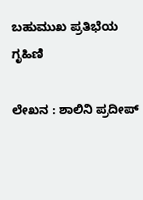ಬಹುಮುಖ ಪ್ರತಿಭೆಯ ಗೃಹಿಣಿ

ಲೇಖನ : ಶಾಲಿನಿ ಪ್ರದೀಪ್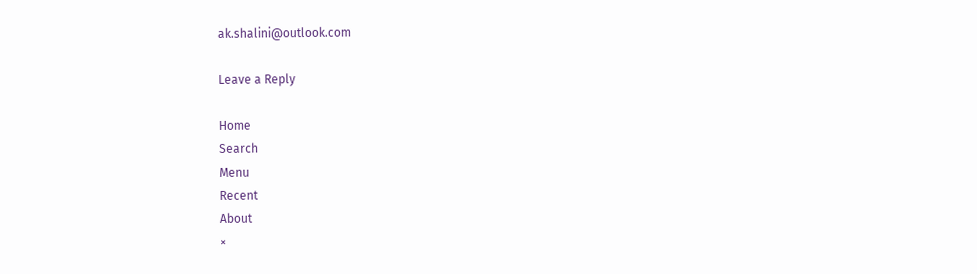ak.shalini@outlook.com

Leave a Reply

Home
Search
Menu
Recent
About
×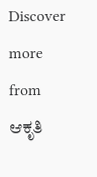Discover more from ಆಕೃತಿ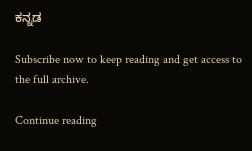ಕನ್ನಡ

Subscribe now to keep reading and get access to the full archive.

Continue reading